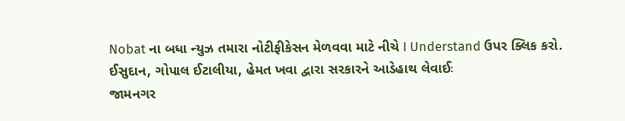Nobat ના બધા ન્યુઝ તમારા નોટીફીકેસન મેળવવા માટે નીચે I Understand ઉપર ક્લિક કરો.
ઈસુદાન, ગોપાલ ઈટાલીયા, હેમત ખવા દ્વારા સરકારને આડેહાથ લેવાઈઃ
જામનગર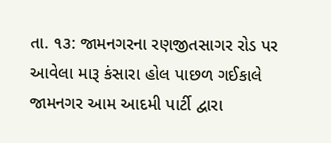તા. ૧૩: જામનગરના રણજીતસાગર રોડ પર આવેલા મારૂ કંસારા હોલ પાછળ ગઈકાલે જામનગર આમ આદમી પાર્ટી દ્વારા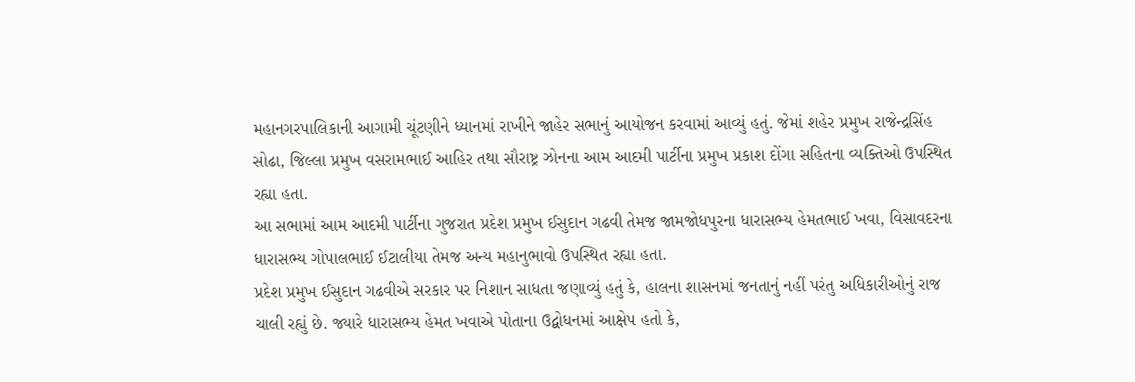મહાનગરપાલિકાની આગામી ચૂંટણીને ધ્યાનમાં રાખીને જાહેર સભાનું આયોજન કરવામાં આવ્યું હતું. જેમાં શહેર પ્રમુખ રાજેન્દ્રસિંહ સોઢા, જિલ્લા પ્રમુખ વસરામભાઈ આહિર તથા સૌરાષ્ટ્ર ઝોનના આમ આદમી પાર્ટીના પ્રમુખ પ્રકાશ દોંગા સહિતના વ્યક્તિઓ ઉપસ્થિત રહ્યા હતા.
આ સભામાં આમ આદમી પાર્ટીના ગુજરાત પ્રદેશ પ્રમુખ ઈસુદાન ગઢવી તેમજ જામજોધપુરના ધારાસભ્ય હેમતભાઈ ખવા, વિસાવદરના ધારાસભ્ય ગોપાલભાઈ ઈટાલીયા તેમજ અન્ય મહાનુભાવો ઉપસ્થિત રહ્યા હતા.
પ્રદેશ પ્રમુખ ઈસુદાન ગઢવીએ સરકાર પર નિશાન સાધતા જણાવ્યું હતું કે, હાલના શાસનમાં જનતાનું નહીં પરંતુ અધિકારીઓનું રાજ ચાલી રહ્યું છે. જ્યારે ધારાસભ્ય હેમત ખવાએ પોતાના ઉદ્બોધનમાં આક્ષેપ હતો કે,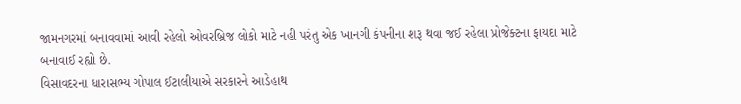જામનગરમાં બનાવવામાં આવી રહેલો ઓવરબ્રિજ લોકો માટે નહી પરંતુ એક ખાનગી કંપનીના શરૂ થવા જઈ રહેલા પ્રોજેક્ટના ફાયદા માટે બનાવાઈ રહ્યો છે.
વિસાવદરના ધારાસભ્ય ગોપાલ ઈટાલીયાએ સરકારને આડેહાથ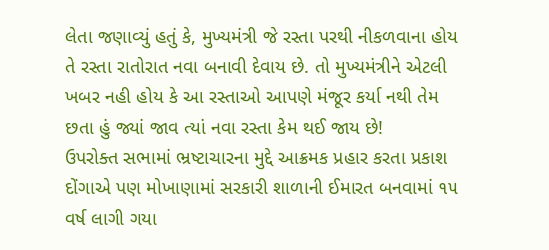લેતા જણાવ્યું હતું કે, મુખ્યમંત્રી જે રસ્તા પરથી નીકળવાના હોય તે રસ્તા રાતોરાત નવા બનાવી દેવાય છે. તો મુખ્યમંત્રીને એટલી ખબર નહી હોય કે આ રસ્તાઓ આપણે મંજૂર કર્યા નથી તેમ છતા હું જ્યાં જાવ ત્યાં નવા રસ્તા કેમ થઈ જાય છે!
ઉપરોક્ત સભામાં ભ્રષ્ટાચારના મુદ્દે આક્રમક પ્રહાર કરતા પ્રકાશ દોંગાએ પણ મોખાણામાં સરકારી શાળાની ઈમારત બનવામાં ૧૫ વર્ષ લાગી ગયા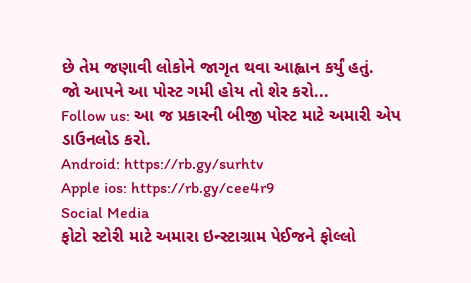છે તેમ જણાવી લોકોને જાગૃત થવા આહ્વાન કર્યું હતું.
જો આપને આ પોસ્ટ ગમી હોય તો શેર કરો...
Follow us: આ જ પ્રકારની બીજી પોસ્ટ માટે અમારી એપ ડાઉનલોડ કરો.
Android: https://rb.gy/surhtv
Apple ios: https://rb.gy/cee4r9
Social Media
ફોટો સ્ટોરી માટે અમારા ઇન્સ્ટાગ્રામ પેઈજને ફોલ્લો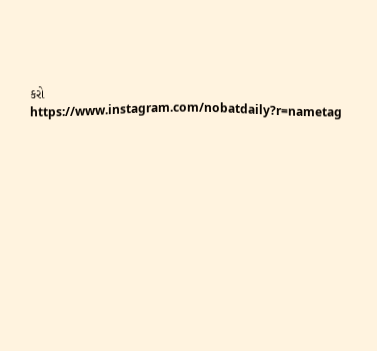કરો
https://www.instagram.com/nobatdaily?r=nametag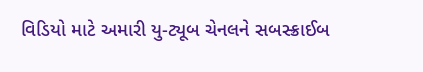વિડિયો માટે અમારી યુ-ટ્યૂબ ચેનલને સબસ્ક્રાઈબ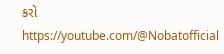કરો
https://youtube.com/@Nobatofficial